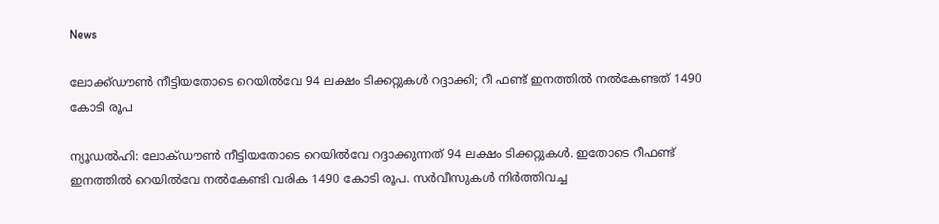News

ലോക്ക്ഡൗൺ നീട്ടിയതോടെ റെയിൽവേ 94 ലക്ഷം ടിക്കറ്റുകൾ റദ്ദാക്കി; റീ ഫണ്ട് ഇനത്തിൽ നൽകേണ്ടത് 1490 കോടി രൂപ

ന്യൂഡൽഹി: ലോക്ഡൗൺ നീട്ടിയതോടെ റെയിൽവേ റദ്ദാക്കുന്നത് 94 ലക്ഷം ടിക്കറ്റുകൾ. ഇതോടെ റീഫണ്ട് ഇനത്തിൽ റെയിൽവേ നൽകേണ്ടി വരിക 1490 കോടി രൂപ. സർവീസുകൾ നിർത്തിവച്ച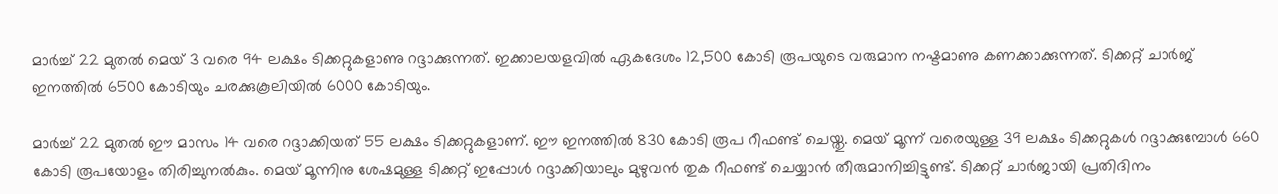മാർച്ച് 22 മുതൽ മെയ്‌ 3 വരെ 94 ലക്ഷം ടിക്കറ്റുകളാണു റദ്ദാക്കുന്നത്. ഇക്കാലയളവിൽ ഏകദേശം 12,500 കോടി രൂപയുടെ വരുമാന നഷ്ടമാണു കണക്കാക്കുന്നത്. ടിക്കറ്റ് ചാർജ് ഇനത്തിൽ 6500 കോടിയും ചരക്കുകൂലിയിൽ 6000 കോടിയും.

മാർച്ച് 22 മുതൽ ഈ മാസം 14 വരെ റദ്ദാക്കിയത് 55 ലക്ഷം ടിക്കറ്റുകളാണ്. ഈ ഇനത്തിൽ 830 കോടി രൂപ റീഫണ്ട് ചെയ്തു. മെയ്‌ മൂന്ന് വരെയുള്ള 39 ലക്ഷം ടിക്കറ്റുകൾ റദ്ദാക്കുമ്പോൾ 660 കോടി രൂപയോളം തിരിച്ചുനൽകും. മെയ്‌ മൂന്നിനു ശേഷമുള്ള ടിക്കറ്റ് ഇപ്പോൾ റദ്ദാക്കിയാലും മുഴുവൻ തുക റീഫണ്ട് ചെയ്യാൻ തീരുമാനിച്ചിട്ടുണ്ട്. ടിക്കറ്റ് ചാർജായി പ്രതിദിനം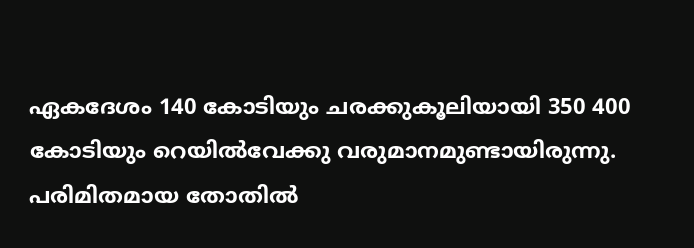ഏകദേശം 140 കോടിയും ചരക്കുകൂലിയായി 350 400 കോടിയും റെയിൽവേക്കു വരുമാനമുണ്ടായിരുന്നു. പരിമിതമായ തോതിൽ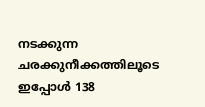നടക്കുന്ന ചരക്കുനീക്കത്തിലൂടെ ഇപ്പോൾ 138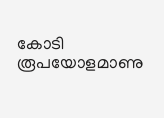കോടി രൂപയോളമാണു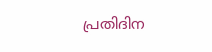പ്രതിദിന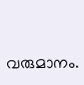വരുമാനം.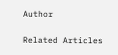Author

Related Articles